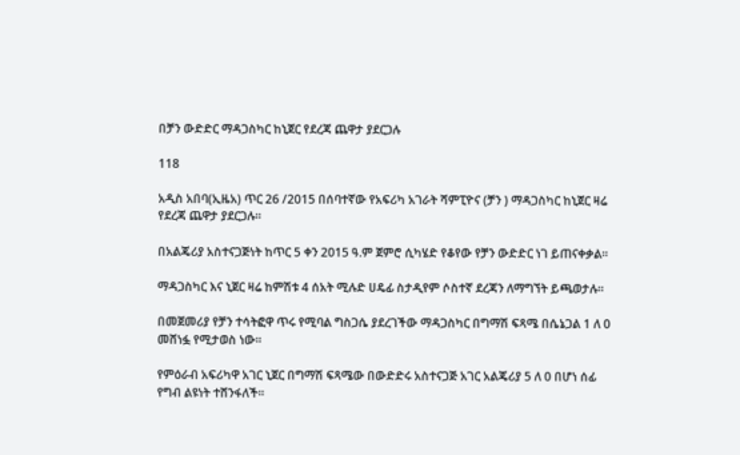በቻን ውድድር ማዳጋስካር ከኒጀር የደረጃ ጨዋታ ያደርጋሉ

118

አዲስ አበባ(ኢዜአ) ጥር 26 /2015 በሰባተኛው የአፍሪካ አገራት ሻምፒዮና (ቻን ) ማዳጋስካር ከኒጀር ዛሬ የደረጃ ጨዋታ ያደርጋሉ።

በአልጄሪያ አስተናጋጅነት ከጥር 5 ቀን 2015 ዓ.ም ጀምሮ ሲካሄድ የቆየው የቻን ውድድር ነገ ይጠናቀቃል።

ማዳጋስካር እና ኒጀር ዛሬ ከምሽቱ 4 ሰአት ሚሉድ ሀዴፊ ስታዲየም ሶስተኛ ደረጃን ለማግኘት ይጫወታሉ።

በመጀመሪያ የቻን ተሳትፎዋ ጥሩ የሚባል ግስጋሴ ያደረገችው ማዳጋስካር በግማሽ ፍጻሜ በሴኔጋል 1 ለ 0 መሸነፏ የሚታወስ ነው።

የምዕራብ አፍሪካዋ አገር ኒጀር በግማሽ ፍጻሜው በውድድሩ አስተናጋጅ አገር አልጄሪያ 5 ለ 0 በሆነ ሰፊ የግብ ልዩነት ተሸንፋለች።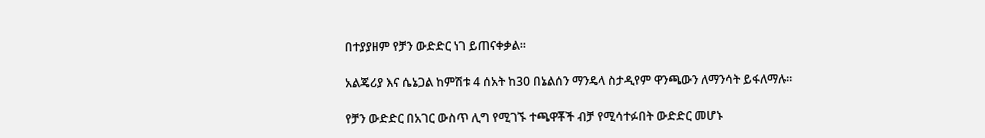በተያያዘም የቻን ውድድር ነገ ይጠናቀቃል።

አልጄሪያ እና ሴኔጋል ከምሽቱ 4 ሰአት ከ30 በኔልሰን ማንዴላ ስታዲየም ዋንጫውን ለማንሳት ይፋለማሉ።

የቻን ውድድር በአገር ውስጥ ሊግ የሚገኙ ተጫዋቾች ብቻ የሚሳተፉበት ውድድር መሆኑ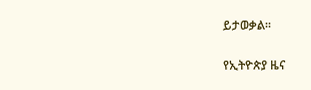ይታወቃል።

የኢትዮጵያ ዜና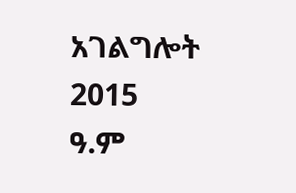አገልግሎት
2015
ዓ.ም